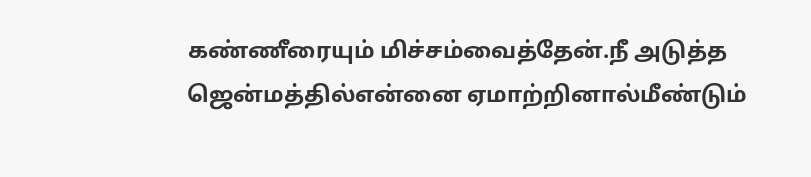கண்ணீரையும் மிச்சம்வைத்தேன்.நீ அடுத்த ஜென்மத்தில்என்னை ஏமாற்றினால்மீண்டும்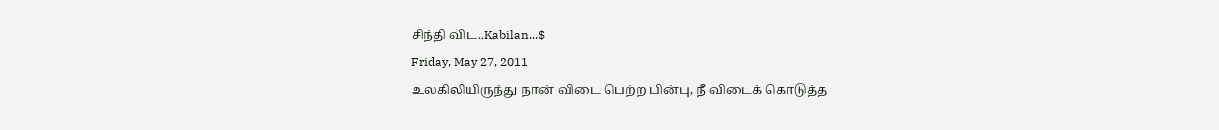சிந்தி விட..Kabilan...$
Friday, May 27, 2011
உலகிலியிருந்து நான் விடை பெற்ற பின்பு, நீ விடைக் கொடுத்த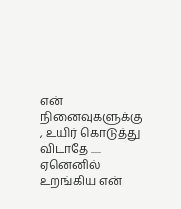என் நினைவுகளுக்கு , உயிர் கொடுத்து விடாதே ..... ஏனெனில் உறங்கிய என்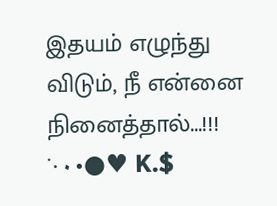இதயம் எழுந்து விடும், நீ என்னை நினைத்தால்...!!! ˙·٠•●♥ K.$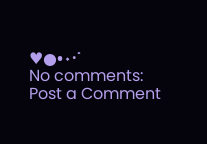♥●•٠·˙
No comments:
Post a Comment